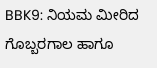BBK9: ನಿಯಮ ಮೀರಿದ ಗೊಬ್ಬರಗಾಲ ಹಾಗೂ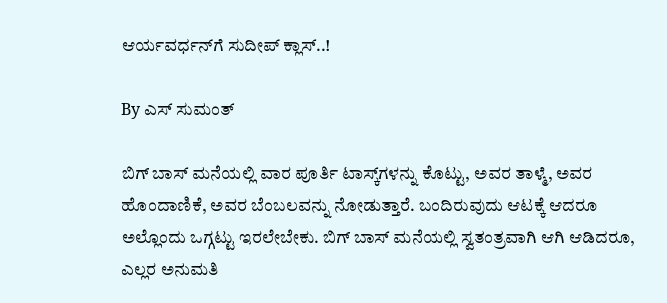ಆರ್ಯವರ್ಧನ್‌ಗೆ ಸುದೀಪ್ ಕ್ಲಾಸ್..!

By ಎಸ್ ಸುಮಂತ್

ಬಿಗ್ ಬಾಸ್ ಮನೆಯಲ್ಲಿ ವಾರ ಪೂರ್ತಿ ಟಾಸ್ಕ್‌ಗಳನ್ನು ಕೊಟ್ಟು, ಅವರ ತಾಳ್ಮೆ, ಅವರ ಹೊಂದಾಣಿಕೆ, ಅವರ ಬೆಂಬಲವನ್ನು ನೋಡುತ್ತಾರೆ. ಬಂದಿರುವುದು ಆಟಕ್ಕೆ ಆದರೂ ಅಲ್ಲೊಂದು ಒಗ್ಗಟ್ಟು ಇರಲೇಬೇಕು. ಬಿಗ್ ಬಾಸ್ ಮನೆಯಲ್ಲಿ ಸ್ವತಂತ್ರವಾಗಿ ಆಗಿ ಆಡಿದರೂ, ಎಲ್ಲರ ಅನುಮತಿ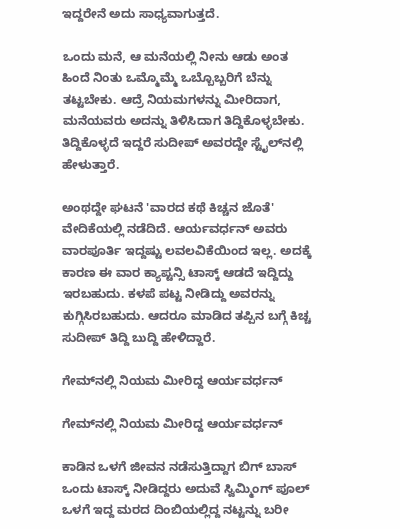ಇದ್ದರೇನೆ ಅದು ಸಾಧ್ಯವಾಗುತ್ತದೆ.

ಒಂದು ಮನೆ, ಆ ಮನೆಯಲ್ಲಿ ನೀನು ಆಡು ಅಂತ ಹಿಂದೆ ನಿಂತು ಒಮ್ಮೊಮ್ಮೆ ಒಬ್ಬೊಬ್ಬರಿಗೆ ಬೆನ್ನು ತಟ್ಟಬೇಕು. ಆದ್ರೆ ನಿಯಮಗಳನ್ನು ಮೀರಿದಾಗ, ಮನೆಯವರು ಅದನ್ನು ತಿಳಿಸಿದಾಗ ತಿದ್ದಿಕೊಳ್ಳಬೇಕು. ತಿದ್ದಿಕೊಳ್ಳದೆ ಇದ್ದರೆ ಸುದೀಪ್ ಅವರದ್ದೇ ಸ್ಟೈಲ್‌ನಲ್ಲಿ ಹೇಳುತ್ತಾರೆ.

ಅಂಥದ್ದೇ ಘಟನೆ 'ವಾರದ ಕಥೆ ಕಿಚ್ಚನ ಜೊತೆ' ವೇದಿಕೆಯಲ್ಲಿ ನಡೆದಿದೆ. ಆರ್ಯವರ್ಧನ್ ಅವರು ವಾರಪೂರ್ತಿ ಇದ್ದಷ್ಟು ಲವಲವಿಕೆಯಿಂದ ಇಲ್ಲ. ಅದಕ್ಕೆ ಕಾರಣ ಈ ವಾರ ಕ್ಯಾಪ್ಟನ್ಸಿ ಟಾಸ್ಕ್ ಆಡದೆ ಇದ್ದಿದ್ದು ಇರಬಹುದು. ಕಳಪೆ ಪಟ್ಟ ನೀಡಿದ್ದು ಅವರನ್ನು ಕುಗ್ಗಿಸಿರಬಹುದು. ಆದರೂ ಮಾಡಿದ ತಪ್ಪಿನ ಬಗ್ಗೆ ಕಿಚ್ಚ ಸುದೀಪ್ ತಿದ್ದಿ ಬುದ್ದಿ ಹೇಳಿದ್ದಾರೆ.

ಗೇಮ್‌ನಲ್ಲಿ ನಿಯಮ ಮೀರಿದ್ದ ಆರ್ಯವರ್ಧನ್

ಗೇಮ್‌ನಲ್ಲಿ ನಿಯಮ ಮೀರಿದ್ದ ಆರ್ಯವರ್ಧನ್

ಕಾಡಿನ ಒಳಗೆ ಜೀವನ ನಡೆಸುತ್ತಿದ್ದಾಗ ಬಿಗ್ ಬಾಸ್ ಒಂದು ಟಾಸ್ಕ್ ನೀಡಿದ್ದರು ಅದುವೆ ಸ್ವಿಮ್ಮಿಂಗ್ ಪೂಲ್ ಒಳಗೆ ಇದ್ದ ಮರದ ದಿಂಬಿಯಲ್ಲಿದ್ದ ನಟ್ಟನ್ನು ಬರೀ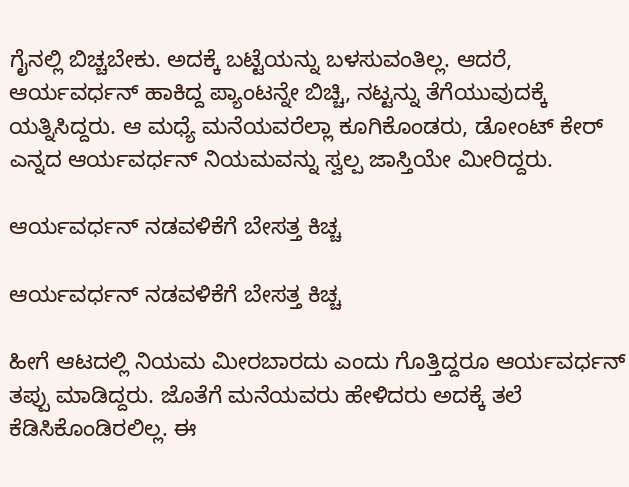ಗೈನಲ್ಲಿ ಬಿಚ್ಚಬೇಕು. ಅದಕ್ಕೆ ಬಟ್ಟೆಯನ್ನು ಬಳಸುವಂತಿಲ್ಲ. ಆದರೆ, ಆರ್ಯವರ್ಧನ್ ಹಾಕಿದ್ದ ಪ್ಯಾಂಟನ್ನೇ ಬಿಚ್ಚಿ, ನಟ್ಟನ್ನು ತೆಗೆಯುವುದಕ್ಕೆ ಯತ್ನಿಸಿದ್ದರು. ಆ ಮಧ್ಯೆ ಮನೆಯವರೆಲ್ಲಾ ಕೂಗಿಕೊಂಡರು, ಡೋಂಟ್ ಕೇರ್ ಎನ್ನದ ಆರ್ಯವರ್ಧನ್ ನಿಯಮವನ್ನು ಸ್ವಲ್ಪ ಜಾಸ್ತಿಯೇ ಮೀರಿದ್ದರು.

ಆರ್ಯವರ್ಧನ್ ನಡವಳಿಕೆಗೆ ಬೇಸತ್ತ ಕಿಚ್ಚ

ಆರ್ಯವರ್ಧನ್ ನಡವಳಿಕೆಗೆ ಬೇಸತ್ತ ಕಿಚ್ಚ

ಹೀಗೆ ಆಟದಲ್ಲಿ ನಿಯಮ ಮೀರಬಾರದು ಎಂದು ಗೊತ್ತಿದ್ದರೂ ಆರ್ಯವರ್ಧನ್ ತಪ್ಪು ಮಾಡಿದ್ದರು. ಜೊತೆಗೆ ಮನೆಯವರು ಹೇಳಿದರು ಅದಕ್ಕೆ ತಲೆ ಕೆಡಿಸಿಕೊಂಡಿರಲಿಲ್ಲ. ಈ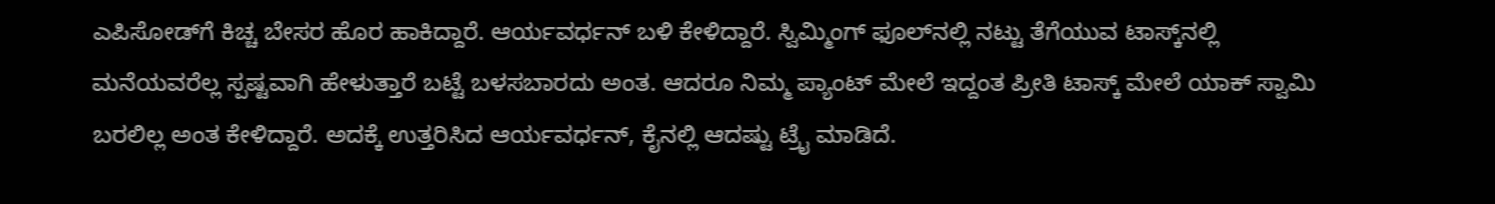ಎಪಿಸೋಡ್‌ಗೆ ಕಿಚ್ಚ ಬೇಸರ ಹೊರ ಹಾಕಿದ್ದಾರೆ. ಆರ್ಯವರ್ಧನ್ ಬಳಿ ಕೇಳಿದ್ದಾರೆ. ಸ್ವಿಮ್ಮಿಂಗ್ ಫೂಲ್‌ನಲ್ಲಿ ನಟ್ಟು ತೆಗೆಯುವ ಟಾಸ್ಕ್‌ನಲ್ಲಿ ಮನೆಯವರೆಲ್ಲ ಸ್ಪಷ್ಟವಾಗಿ ಹೇಳುತ್ತಾರೆ ಬಟ್ಟೆ ಬಳಸಬಾರದು ಅಂತ. ಆದರೂ ನಿಮ್ಮ ಪ್ಯಾಂಟ್ ಮೇಲೆ ಇದ್ದಂತ ಪ್ರೀತಿ ಟಾಸ್ಕ್ ಮೇಲೆ ಯಾಕ್ ಸ್ವಾಮಿ ಬರಲಿಲ್ಲ ಅಂತ ಕೇಳಿದ್ದಾರೆ. ಅದಕ್ಕೆ ಉತ್ತರಿಸಿದ ಆರ್ಯವರ್ಧನ್, ಕೈನಲ್ಲಿ ಆದಷ್ಟು ಟ್ರೈ ಮಾಡಿದೆ.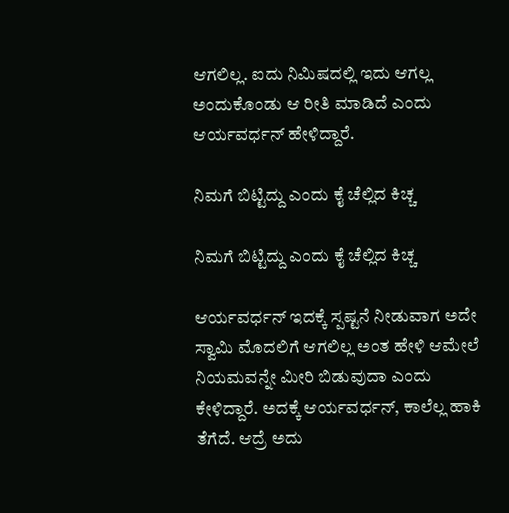ಆಗಲಿಲ್ಲ. ಐದು ನಿಮಿಷದಲ್ಲಿ ಇದು ಆಗಲ್ಲ ಅಂದುಕೊಂಡು ಆ ರೀತಿ ಮಾಡಿದೆ ಎಂದು ಆರ್ಯವರ್ಧನ್ ಹೇಳಿದ್ದಾರೆ.

ನಿಮಗೆ ಬಿಟ್ಟಿದ್ದು ಎಂದು ಕೈ ಚೆಲ್ಲಿದ ಕಿಚ್ಚ

ನಿಮಗೆ ಬಿಟ್ಟಿದ್ದು ಎಂದು ಕೈ ಚೆಲ್ಲಿದ ಕಿಚ್ಚ

ಆರ್ಯವರ್ಧನ್ ಇದಕ್ಕೆ ಸ್ಪಷ್ಟನೆ ನೀಡುವಾಗ ಅದೇ ಸ್ವಾಮಿ ಮೊದಲಿಗೆ ಆಗಲಿಲ್ಲ ಅಂತ ಹೇಳಿ ಆಮೇಲೆ ನಿಯಮವನ್ನೇ ಮೀರಿ ಬಿಡುವುದಾ ಎಂದು ಕೇಳಿದ್ದಾರೆ. ಅದಕ್ಕೆ ಆರ್ಯವರ್ಧನ್, ಕಾಲೆಲ್ಲ ಹಾಕಿ ತೆಗೆದೆ. ಆದ್ರೆ ಅದು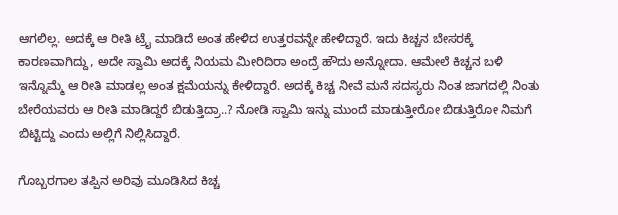ಆಗಲಿಲ್ಲ. ಅದಕ್ಕೆ ಆ ರೀತಿ ಟ್ರೈ ಮಾಡಿದೆ ಅಂತ ಹೇಳಿದ ಉತ್ತರವನ್ನೇ ಹೇಳಿದ್ದಾರೆ. ಇದು ಕಿಚ್ಚನ ಬೇಸರಕ್ಕೆ ಕಾರಣವಾಗಿದ್ದು, ಅದೇ ಸ್ವಾಮಿ ಅದಕ್ಕೆ ನಿಯಮ ಮೀರಿದಿರಾ ಅಂದ್ರೆ ಹೌದು ಅನ್ನೋದಾ. ಆಮೇಲೆ ಕಿಚ್ಚನ ಬಳಿ ಇನ್ನೊಮ್ಮೆ ಆ ರೀತಿ ಮಾಡಲ್ಲ ಅಂತ ಕ್ಷಮೆಯನ್ನು ಕೇಳಿದ್ದಾರೆ. ಅದಕ್ಕೆ ಕಿಚ್ಚ ನೀವೆ ಮನೆ ಸದಸ್ಯರು ನಿಂತ ಜಾಗದಲ್ಲಿ ನಿಂತು ಬೇರೆಯವರು ಆ ರೀತಿ ಮಾಡಿದ್ದರೆ ಬಿಡುತ್ತಿದ್ರಾ..? ನೋಡಿ ಸ್ವಾಮಿ ಇನ್ನು ಮುಂದೆ ಮಾಡುತ್ತೀರೋ ಬಿಡುತ್ತಿರೋ ನಿಮಗೆ ಬಿಟ್ಟಿದ್ದು ಎಂದು ಅಲ್ಲಿಗೆ ನಿಲ್ಲಿಸಿದ್ದಾರೆ.

ಗೊಬ್ಬರಗಾಲ ತಪ್ಪಿನ ಅರಿವು ಮೂಡಿಸಿದ ಕಿಚ್ಚ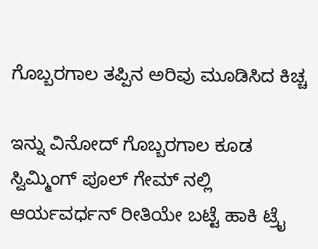ಗೊಬ್ಬರಗಾಲ ತಪ್ಪಿನ ಅರಿವು ಮೂಡಿಸಿದ ಕಿಚ್ಚ

ಇನ್ನು ವಿನೋದ್ ಗೊಬ್ಬರಗಾಲ ಕೂಡ ಸ್ವಿಮ್ಮಿಂಗ್ ಪೂಲ್ ಗೇಮ್ ನಲ್ಲಿ ಆರ್ಯವರ್ಧನ್ ರೀತಿಯೇ ಬಟ್ಟೆ ಹಾಕಿ ಟ್ರೈ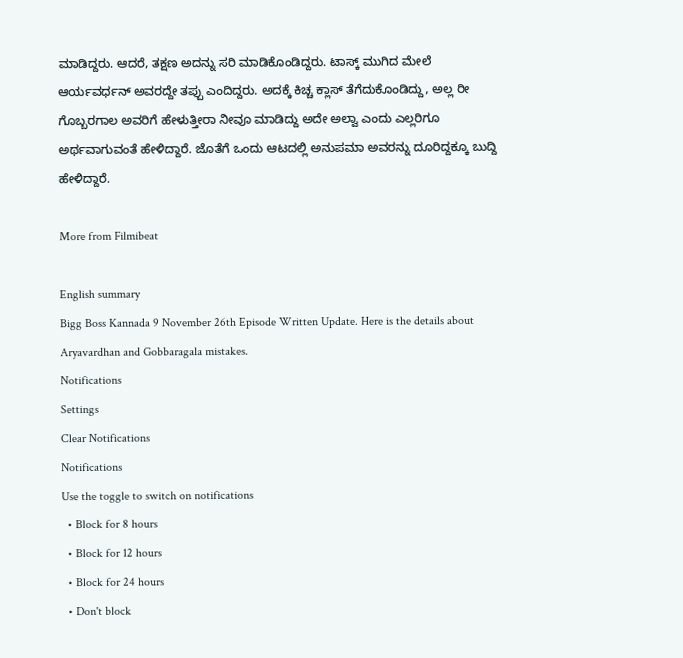ಮಾಡಿದ್ದರು. ಆದರೆ, ತಕ್ಷಣ ಅದನ್ನು ಸರಿ ಮಾಡಿಕೊಂಡಿದ್ದರು. ಟಾಸ್ಕ್ ಮುಗಿದ ಮೇಲೆ ಆರ್ಯವರ್ಧನ್ ಅವರದ್ದೇ ತಪ್ಪು ಎಂದಿದ್ದರು. ಅದಕ್ಕೆ ಕಿಚ್ಚ ಕ್ಲಾಸ್ ತೆಗೆದುಕೊಂಡಿದ್ದು, ಅಲ್ಲ ರೀ ಗೊಬ್ಬರಗಾಲ ಅವರಿಗೆ ಹೇಳುತ್ತೀರಾ ನೀವೂ ಮಾಡಿದ್ದು ಅದೇ ಅಲ್ವಾ ಎಂದು ಎಲ್ಲರಿಗೂ ಅರ್ಥವಾಗುವಂತೆ ಹೇಳಿದ್ದಾರೆ. ಜೊತೆಗೆ ಒಂದು ಆಟದಲ್ಲಿ ಅನುಪಮಾ ಅವರನ್ನು ದೂರಿದ್ದಕ್ಕೂ ಬುದ್ದಿ ಹೇಳಿದ್ದಾರೆ.

More from Filmibeat

English summary
Bigg Boss Kannada 9 November 26th Episode Written Update. Here is the details about Aryavardhan and Gobbaragala mistakes.
Notifications
Settings
Clear Notifications
Notifications
Use the toggle to switch on notifications
  • Block for 8 hours
  • Block for 12 hours
  • Block for 24 hours
  • Don't block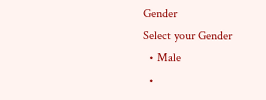Gender
Select your Gender
  • Male
  •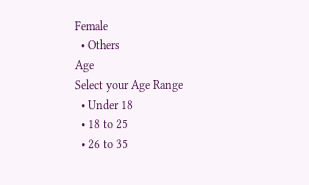Female
  • Others
Age
Select your Age Range
  • Under 18
  • 18 to 25
  • 26 to 35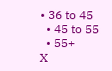• 36 to 45
  • 45 to 55
  • 55+
X